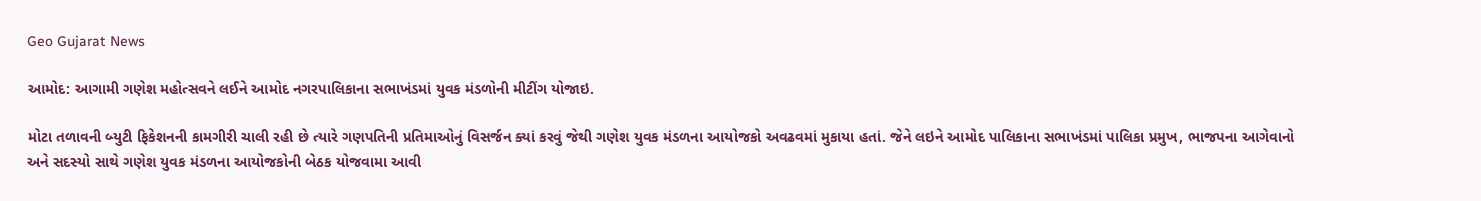Geo Gujarat News

આમોદ: આગામી ગણેશ મહોત્સવને લઈને આમોદ નગરપાલિકાના સભાખંડમાં યુવક મંડળોની મીટીંગ યોજાઇ.

મોટા તળાવની બ્યુટી ફિકેશનની કામગીરી ચાલી રહી છે ત્યારે ગણપતિની પ્રતિમાઓનું વિસર્જન ક્યાં કરવું જેથી ગણેશ યુવક મંડળના આયોજકો અવઢવમાં મુકાયા હતાં. જેને લઇને આમોદ પાલિકાના સભાખંડમાં પાલિકા પ્રમુખ, ભાજપના આગેવાનો અને સદસ્યો સાથે ગણેશ યુવક મંડળના આયોજકોની બેઠક યોજવામા આવી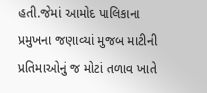હતી.જેમાં આમોદ પાલિકાના પ્રમુખના જણાવ્યાં મુજબ માટીની પ્રતિમાઓનું જ મોટાં તળાવ ખાતે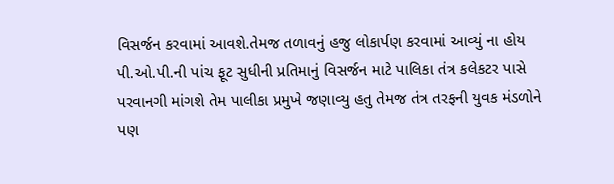વિસર્જન કરવામાં આવશે.તેમજ તળાવનું હજુ લોકાર્પણ કરવામાં આવ્યું ના હોય પી.ઓ.પી.ની પાંચ ફૂટ સુધીની પ્રતિમાનું વિસર્જન માટે પાલિકા તંત્ર કલેકટર પાસે પરવાનગી માંગશે તેમ પાલીકા પ્રમુખે જણાવ્યુ હતુ તેમજ તંત્ર તરફની યુવક મંડળોને પણ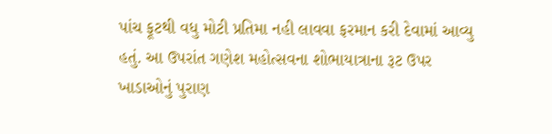પાંચ ફૂટથી વધુ મોટી પ્રતિમા નહી લાવવા ફરમાન કરી દેવામાં આવ્યુ હતું. આ ઉપરાંત ગણેશ મહોત્સવના શોભાયાત્રાના રૂટ ઉપર ખાડાઓનું પુરાણ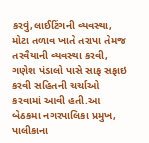કરવું,લાઈટિંગની વ્યવસ્થા, મોટા તળાવ ખાતે તરાપા તેમજ તરવૈયાની વ્યવસ્થા કરવી, ગણેશ પંડાલો પાસે સાફ સફાઇ કરવી સહિતની ચર્ચાઓ કરવામાં આવી હતી.આ બેઠકમા નગરપાલિકા પ્રમુખ, પાલીકાના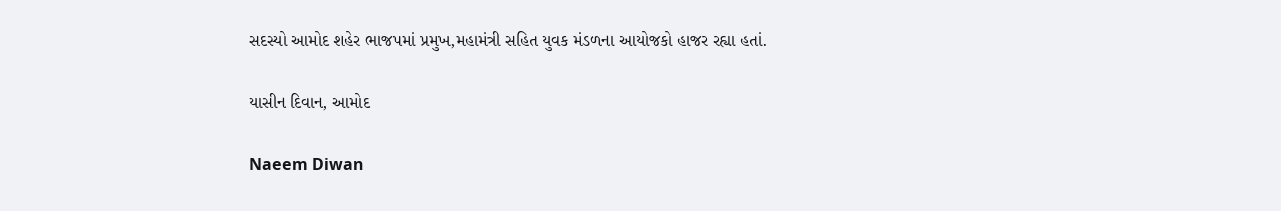સદસ્યો આમોદ શહેર ભાજપમાં પ્રમુખ,મહામંત્રી સહિત યુવક મંડળના આયોજકો હાજર રહ્યા હતાં.

યાસીન દિવાન, આમોદ

Naeem Diwan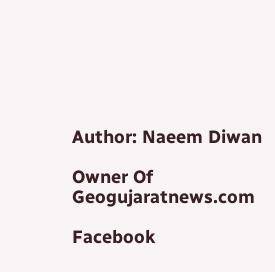Author: Naeem Diwan

Owner Of Geogujaratnews.com

Facebook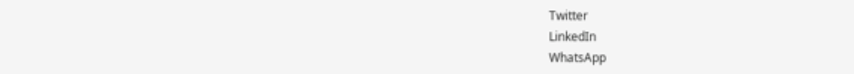Twitter
LinkedIn
WhatsApp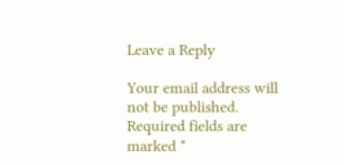Leave a Reply

Your email address will not be published. Required fields are marked *